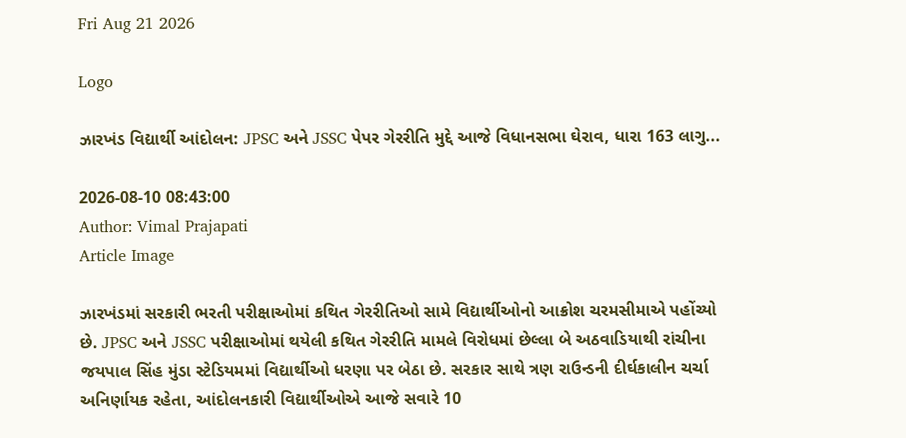Fri Aug 21 2026

Logo

ઝારખંડ વિદ્યાર્થી આંદોલન: JPSC અને JSSC પેપર ગેરરીતિ મુદ્દે આજે વિધાનસભા ઘેરાવ, ધારા 163 લાગુ...

2026-08-10 08:43:00
Author: Vimal Prajapati
Article Image

ઝારખંડમાં સરકારી ભરતી પરીક્ષાઓમાં કથિત ગેરરીતિઓ સામે વિદ્યાર્થીઓનો આક્રોશ ચરમસીમાએ પહોંચ્યો છે. JPSC અને JSSC પરીક્ષાઓમાં થયેલી કથિત ગેરરીતિ મામલે વિરોધમાં છેલ્લા બે અઠવાડિયાથી રાંચીના જયપાલ સિંહ મુંડા સ્ટેડિયમમાં વિદ્યાર્થીઓ ધરણા પર બેઠા છે. સરકાર સાથે ત્રણ રાઉન્ડની દીર્ઘકાલીન ચર્ચા અનિર્ણાયક રહેતા, આંદોલનકારી વિદ્યાર્થીઓએ આજે સવારે 10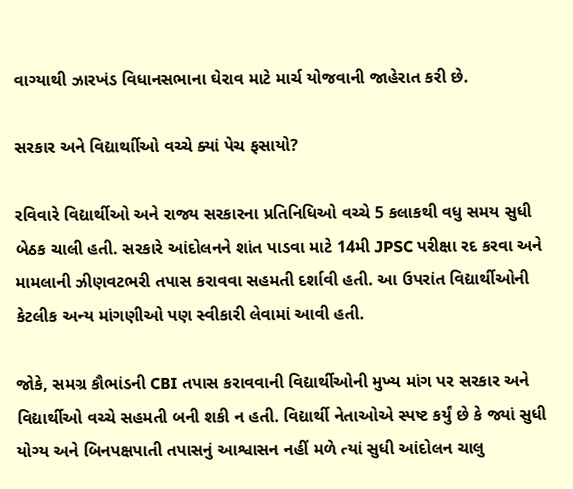વાગ્યાથી ઝારખંડ વિધાનસભાના ઘેરાવ માટે માર્ચ યોજવાની જાહેરાત કરી છે.

સરકાર અને વિદ્યાર્થાીઓ વચ્ચે ક્યાં પેચ ફસાયો?

રવિવારે વિદ્યાર્થીઓ અને રાજ્ય સરકારના પ્રતિનિધિઓ વચ્ચે 5 કલાકથી વધુ સમય સુધી બેઠક ચાલી હતી. સરકારે આંદોલનને શાંત પાડવા માટે 14મી JPSC પરીક્ષા રદ કરવા અને મામલાની ઝીણવટભરી તપાસ કરાવવા સહમતી દર્શાવી હતી. આ ઉપરાંત વિદ્યાર્થીઓની કેટલીક અન્ય માંગણીઓ પણ સ્વીકારી લેવામાં આવી હતી.

જોકે, સમગ્ર કૌભાંડની CBI તપાસ કરાવવાની વિદ્યાર્થીઓની મુખ્ય માંગ પર સરકાર અને વિદ્યાર્થીઓ વચ્ચે સહમતી બની શકી ન હતી. વિદ્યાર્થી નેતાઓએ સ્પષ્ટ કર્યું છે કે જ્યાં સુધી યોગ્ય અને બિનપક્ષપાતી તપાસનું આશ્વાસન નહીં મળે ત્યાં સુધી આંદોલન ચાલુ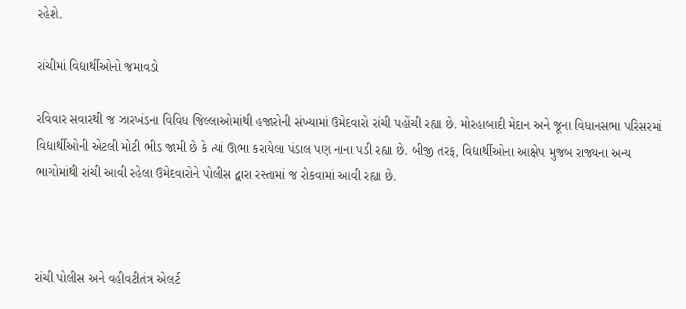રહેશે.

રાંચીમાં વિદ્યાર્થીઓનો જમાવડો

રવિવાર સવારથી જ ઝારખંડના વિવિધ જિલ્લાઓમાંથી હજારોની સંખ્યામાં ઉમેદવારો રાંચી પહોંચી રહ્યા છે. મોરહાબાદી મેદાન અને જૂના વિધાનસભા પરિસરમાં વિદ્યાર્થીઓની એટલી મોટી ભીડ જામી છે કે ત્યાં ઊભા કરાયેલા પંડાલ પણ નાના પડી રહ્યા છે. બીજી તરફ, વિદ્યાર્થીઓના આક્ષેપ મુજબ રાજ્યના અન્ય ભાગોમાંથી રાંચી આવી રહેલા ઉમેદવારોને પોલીસ દ્વારા રસ્તામાં જ રોકવામાં આવી રહ્યા છે.



રાંચી પોલીસ અને વહીવટીતંત્ર એલર્ટ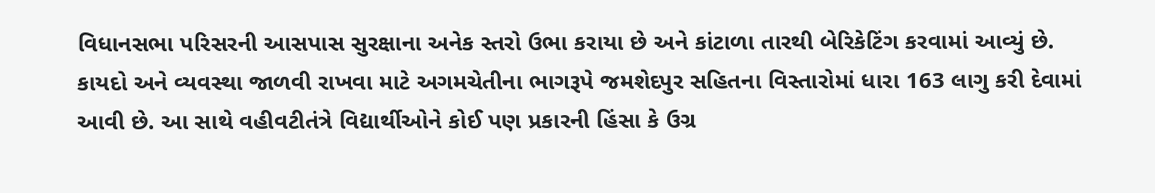વિધાનસભા પરિસરની આસપાસ સુરક્ષાના અનેક સ્તરો ઉભા કરાયા છે અને કાંટાળા તારથી બેરિકેટિંગ કરવામાં આવ્યું છે.  કાયદો અને વ્યવસ્થા જાળવી રાખવા માટે અગમચેતીના ભાગરૂપે જમશેદપુર સહિતના વિસ્તારોમાં ધારા 163 લાગુ કરી દેવામાં આવી છે. આ સાથે વહીવટીતંત્રે વિદ્યાર્થીઓને કોઈ પણ પ્રકારની હિંસા કે ઉગ્ર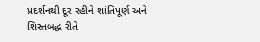પ્રદર્શનથી દૂર રહીને શાંતિપૂર્ણ અને શિસ્તબદ્ધ રીતે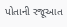પોતાની રજૂઆત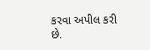કરવા અપીલ કરી છે.